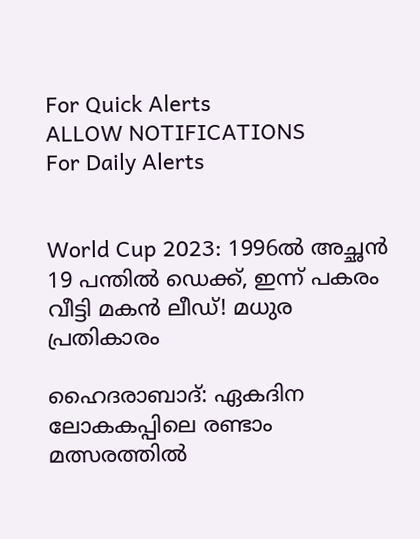For Quick Alerts
ALLOW NOTIFICATIONS
For Daily Alerts


World Cup 2023: 1996ല്‍ അച്ഛന്‍ 19 പന്തില്‍ ഡെക്ക്, ഇന്ന് പകരം വീട്ടി മകന്‍ ലീഡ്! മധുര പ്രതികാരം

ഹൈദരാബാദ്: ഏകദിന ലോകകപ്പിലെ രണ്ടാം മത്സരത്തില്‍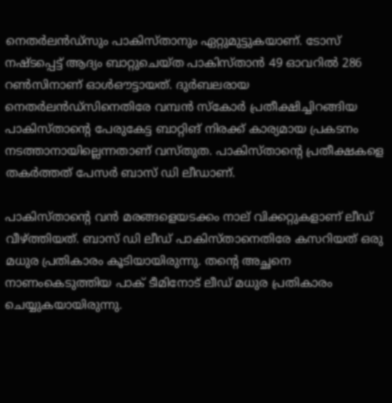നെതര്‍ലന്‍ഡ്‌സും പാകിസ്താനും ഏറ്റുമുട്ടുകയാണ്. ടോസ് നഷ്ടപ്പെട്ട് ആദ്യം ബാറ്റുചെയ്ത പാകിസ്താന്‍ 49 ഓവറില്‍ 286 റണ്‍സിനാണ് ഓള്‍ഔട്ടായത്. ദുര്‍ബലരായ നെതര്‍ലന്‍ഡ്‌സിനെതിരേ വമ്പന്‍ സ്‌കോര്‍ പ്രതീക്ഷിച്ചിറങ്ങിയ പാകിസ്താന്റെ പേരുകേട്ട ബാറ്റിങ് നിരക്ക് കാര്യമായ പ്രകടനം നടത്താനായില്ലെന്നതാണ് വസ്തുത. പാകിസ്താന്റെ പ്രതീക്ഷകളെ തകര്‍ത്തത് പേസര്‍ ബാസ് ഡി ലീഡാണ്.

പാകിസ്താന്റെ വന്‍ മരങ്ങളെയടക്കം നാല് വിക്കറ്റുകളാണ് ലീഡ് വീഴ്ത്തിയത്. ബാസ് ഡി ലീഡ് പാകിസ്താനെതിരേ കസറിയത് ഒരു മധുര പ്രതികാരം കൂടിയായിരുന്നു. തന്റെ അച്ഛനെ നാണംകെടുത്തിയ പാക് ടീമിനോട് ലീഡ് മധുര പ്രതികാരം ചെയ്യുകയായിരുന്നു.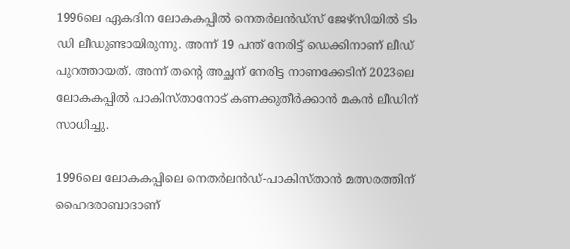1996ലെ ഏകദിന ലോകകപ്പില്‍ നെതര്‍ലന്‍ഡ്‌സ് ജേഴ്‌സിയില്‍ ടിം ഡി ലീഡുണ്ടായിരുന്നു. അന്ന് 19 പന്ത് നേരിട്ട് ഡെക്കിനാണ് ലീഡ് പുറത്തായത്. അന്ന് തന്റെ അച്ഛന് നേരിട്ട നാണക്കേടിന് 2023ലെ ലോകകപ്പില്‍ പാകിസ്താനോട് കണക്കുതീര്‍ക്കാന്‍ മകന്‍ ലീഡിന് സാധിച്ചു.

1996ലെ ലോകകപ്പിലെ നെതര്‍ലന്‍ഡ്-പാകിസ്താന്‍ മത്സരത്തിന് ഹൈദരാബാദാണ്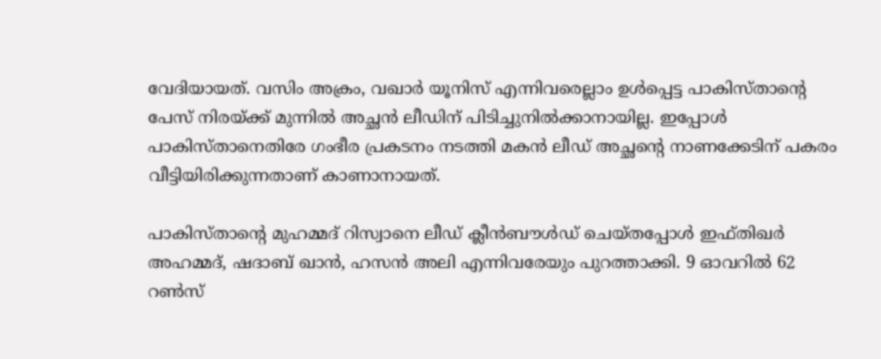വേദിയായത്. വസിം അക്രം, വഖാര്‍ യൂനിസ് എന്നിവരെല്ലാം ഉള്‍പ്പെട്ട പാകിസ്താന്റെ പേസ് നിരയ്ക്ക് മുന്നില്‍ അച്ഛന്‍ ലീഡിന് പിടിച്ചുനില്‍ക്കാനായില്ല. ഇപ്പോള്‍ പാകിസ്താനെതിരേ ഗംഭീര പ്രകടനം നടത്തി മകന്‍ ലീഡ് അച്ഛന്റെ നാണക്കേടിന് പകരം വീട്ടിയിരിക്കുന്നതാണ് കാണാനായത്.

പാകിസ്താന്റെ മുഹമ്മദ് റിസ്വാനെ ലീഡ് ക്ലീന്‍ബൗള്‍ഡ് ചെയ്തപ്പോള്‍ ഇഫ്തിഖര്‍ അഹമ്മദ്, ഷദാബ് ഖാന്‍, ഹസന്‍ അലി എന്നിവരേയും പുറത്താക്കി. 9 ഓവറില്‍ 62 റണ്‍സ്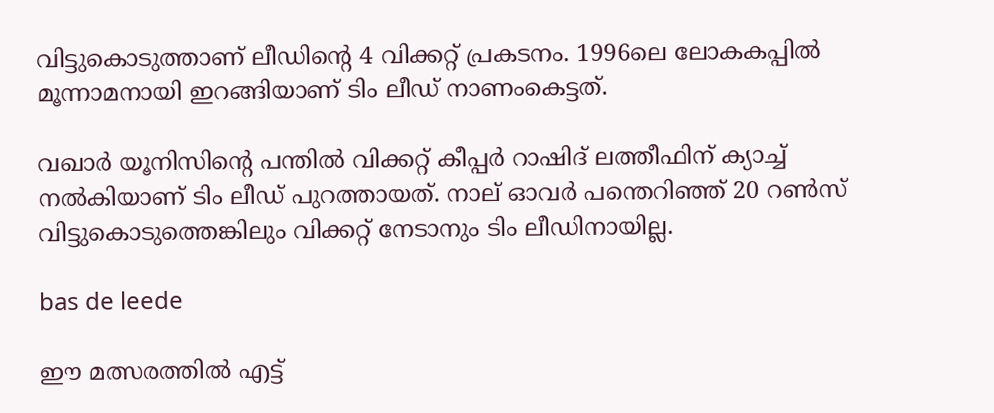വിട്ടുകൊടുത്താണ് ലീഡിന്റെ 4 വിക്കറ്റ് പ്രകടനം. 1996ലെ ലോകകപ്പില്‍ മൂന്നാമനായി ഇറങ്ങിയാണ് ടിം ലീഡ് നാണംകെട്ടത്.

വഖാര്‍ യൂനിസിന്റെ പന്തില്‍ വിക്കറ്റ് കീപ്പര്‍ റാഷിദ് ലത്തീഫിന് ക്യാച്ച് നല്‍കിയാണ് ടിം ലീഡ് പുറത്തായത്. നാല് ഓവര്‍ പന്തെറിഞ്ഞ് 20 റണ്‍സ് വിട്ടുകൊടുത്തെങ്കിലും വിക്കറ്റ് നേടാനും ടിം ലീഡിനായില്ല.

bas de leede

ഈ മത്സരത്തില്‍ എട്ട്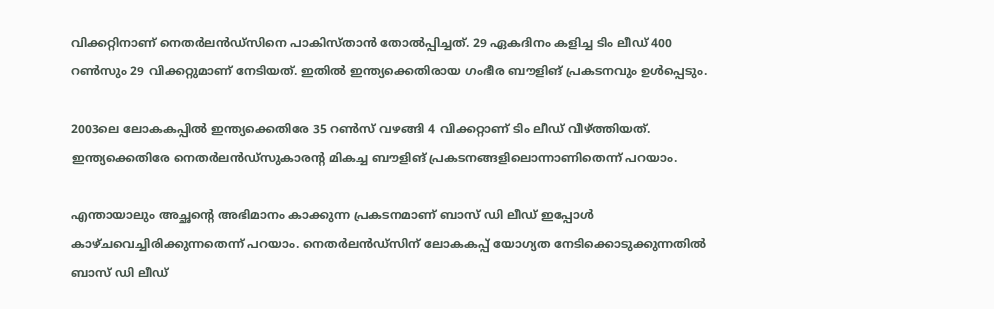വിക്കറ്റിനാണ് നെതര്‍ലന്‍ഡ്‌സിനെ പാകിസ്താന്‍ തോല്‍പ്പിച്ചത്. 29 ഏകദിനം കളിച്ച ടിം ലീഡ് 400 റണ്‍സും 29 വിക്കറ്റുമാണ് നേടിയത്. ഇതില്‍ ഇന്ത്യക്കെതിരായ ഗംഭീര ബൗളിങ് പ്രകടനവും ഉള്‍പ്പെടും.

2003ലെ ലോകകപ്പില്‍ ഇന്ത്യക്കെതിരേ 35 റണ്‍സ് വഴങ്ങി 4 വിക്കറ്റാണ് ടിം ലീഡ് വീഴ്ത്തിയത്. ഇന്ത്യക്കെതിരേ നെതര്‍ലന്‍ഡ്‌സുകാരന്റ മികച്ച ബൗളിങ് പ്രകടനങ്ങളിലൊന്നാണിതെന്ന് പറയാം.

എന്തായാലും അച്ഛന്റെ അഭിമാനം കാക്കുന്ന പ്രകടനമാണ് ബാസ് ഡി ലീഡ് ഇപ്പോള്‍ കാഴ്ചവെച്ചിരിക്കുന്നതെന്ന് പറയാം. നെതര്‍ലന്‍ഡ്‌സിന് ലോകകപ്പ് യോഗ്യത നേടിക്കൊടുക്കുന്നതില്‍ ബാസ് ഡി ലീഡ്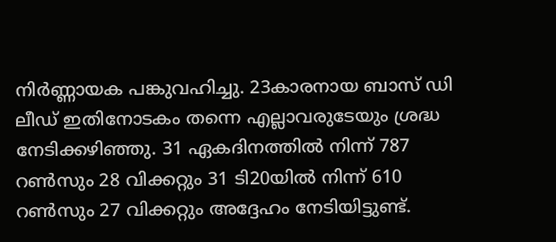നിര്‍ണ്ണായക പങ്കുവഹിച്ചു. 23കാരനായ ബാസ് ഡി ലീഡ് ഇതിനോടകം തന്നെ എല്ലാവരുടേയും ശ്രദ്ധ നേടിക്കഴിഞ്ഞു. 31 ഏകദിനത്തില്‍ നിന്ന് 787 റണ്‍സും 28 വിക്കറ്റും 31 ടി20യില്‍ നിന്ന് 610 റണ്‍സും 27 വിക്കറ്റും അദ്ദേഹം നേടിയിട്ടുണ്ട്.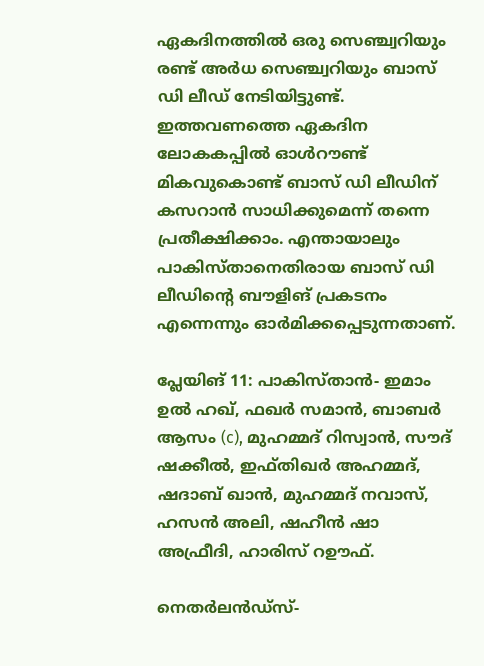ഏകദിനത്തില്‍ ഒരു സെഞ്ച്വറിയും രണ്ട് അര്‍ധ സെഞ്ച്വറിയും ബാസ് ഡി ലീഡ് നേടിയിട്ടുണ്ട്. ഇത്തവണത്തെ ഏകദിന ലോകകപ്പില്‍ ഓള്‍റൗണ്ട് മികവുകൊണ്ട് ബാസ് ഡി ലീഡിന് കസറാന്‍ സാധിക്കുമെന്ന് തന്നെ പ്രതീക്ഷിക്കാം. എന്തായാലും പാകിസ്താനെതിരായ ബാസ് ഡി ലീഡിന്റെ ബൗളിങ് പ്രകടനം എന്നെന്നും ഓര്‍മിക്കപ്പെടുന്നതാണ്.

പ്ലേയിങ് 11: പാകിസ്താന്‍- ഇമാം ഉല്‍ ഹഖ്, ഫഖര്‍ സമാന്‍, ബാബര്‍ ആസം (c), മുഹമ്മദ് റിസ്വാന്‍, സൗദ് ഷക്കീല്‍, ഇഫ്തിഖര്‍ അഹമ്മദ്, ഷദാബ് ഖാന്‍, മുഹമ്മദ് നവാസ്, ഹസന്‍ അലി, ഷഹീന്‍ ഷാ അഫ്രീദി, ഹാരിസ് റഊഫ്.

നെതര്‍ലന്‍ഡ്‌സ്-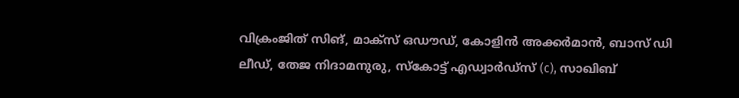വിക്രംജിത് സിങ്, മാക്‌സ് ഒഡൗഡ്, കോളിന്‍ അക്കര്‍മാന്‍, ബാസ് ഡി ലീഡ്, തേജ നിദാമനുരു, സ്‌കോട്ട് എഡ്വാര്‍ഡ്‌സ് (c), സാഖിബ്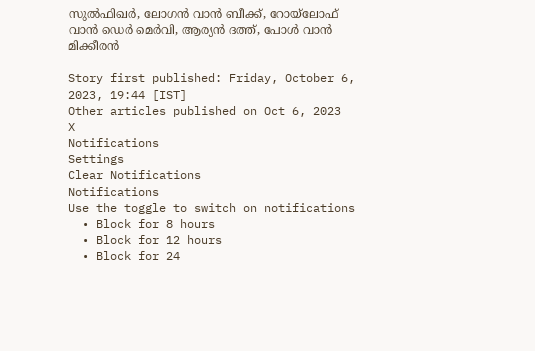സുല്‍ഫിഖര്‍, ലോഗന്‍ വാന്‍ ബീക്ക്, റോയ്‌ലോഫ് വാന്‍ ഡെര്‍ മെര്‍വി, ആര്യന്‍ ദത്ത്, പോള്‍ വാന്‍ മിക്കീരന്‍

Story first published: Friday, October 6, 2023, 19:44 [IST]
Other articles published on Oct 6, 2023
X
Notifications
Settings
Clear Notifications
Notifications
Use the toggle to switch on notifications
  • Block for 8 hours
  • Block for 12 hours
  • Block for 24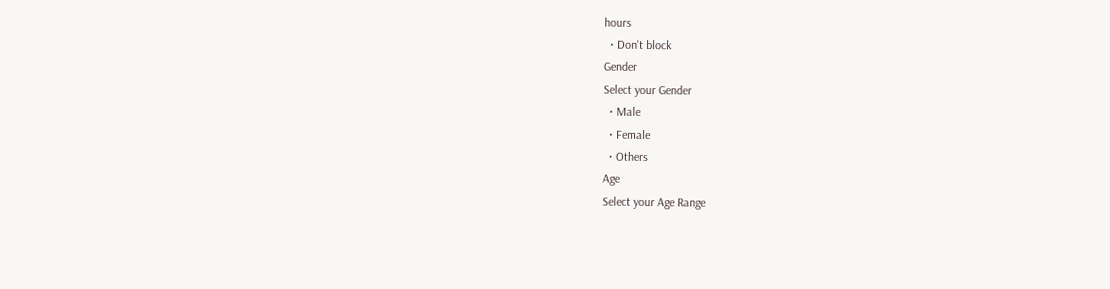hours
  • Don't block
Gender
Select your Gender
  • Male
  • Female
  • Others
Age
Select your Age Range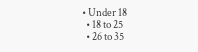• Under 18
  • 18 to 25
  • 26 to 35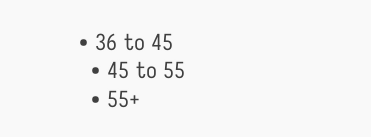• 36 to 45
  • 45 to 55
  • 55+